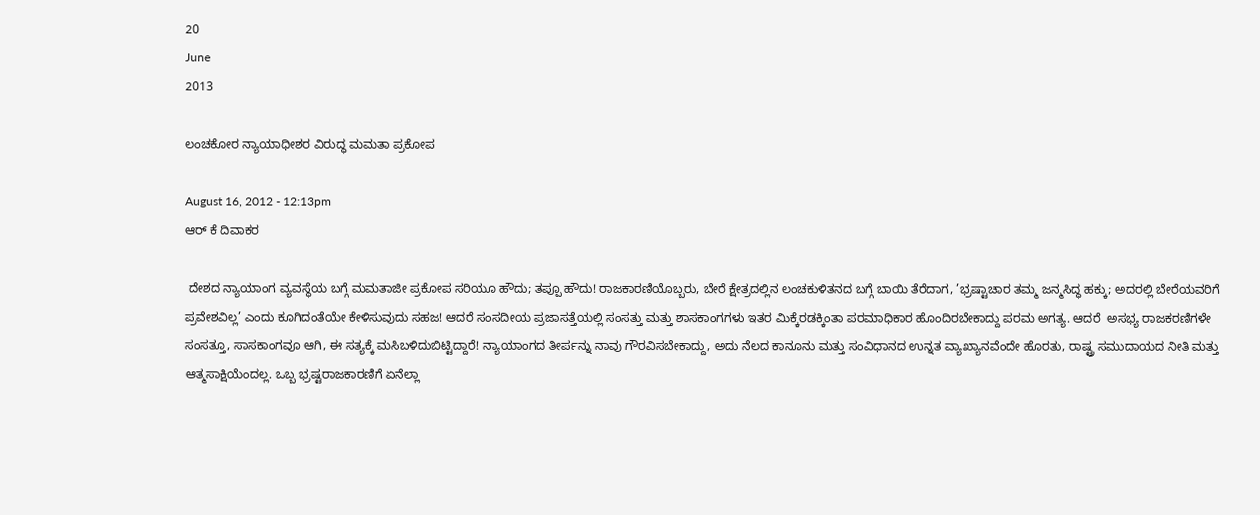20
June
2013

ಲಂಚಕೋರ ನ್ಯಾಯಾಧೀಶರ ವಿರುದ್ಧ ಮಮತಾ ಪ್ರಕೋಪ

August 16, 2012 - 12:13pm
ಆರ್ ಕೆ ದಿವಾಕರ

 ದೇಶದ ನ್ಯಾಯಾಂಗ ವ್ಯವಸ್ಥೆಯ ಬಗ್ಗೆ ಮಮತಾಜೀ ಪ್ರಕೋಪ ಸರಿಯೂ ಹೌದು; ತಪ್ಪೂ ಹೌದು! ರಾಜಕಾರಣಿಯೊಬ್ಬರು, ಬೇರೆ ಕ್ಷೇತ್ರದಲ್ಲಿನ ಲಂಚಕುಳಿತನದ ಬಗ್ಗೆ ಬಾಯಿ ತೆರೆದಾಗ, ’ಭ್ರಷ್ಟಾಚಾರ ತಮ್ಮ ಜನ್ಮಸಿದ್ಧ ಹಕ್ಕು; ಅದರಲ್ಲಿ ಬೇರೆಯವರಿಗೆ ಪ್ರವೇಶವಿಲ್ಲ’ ಎಂದು ಕೂಗಿದಂತೆಯೇ ಕೇಳಿಸುವುದು ಸಹಜ! ಆದರೆ ಸಂಸದೀಯ ಪ್ರಜಾಸತ್ತೆಯಲ್ಲಿ ಸಂಸತ್ತು ಮತ್ತು ಶಾಸಕಾಂಗಗಳು ಇತರ ಮಿಕ್ಕೆರಡಕ್ಕಿಂತಾ ಪರಮಾಧಿಕಾರ ಹೊಂದಿರಬೇಕಾದ್ದು ಪರಮ ಅಗತ್ಯ. ಆದರೆ  ಅಸಭ್ಯ ರಾಜಕರಣಿಗಳೇ ಸಂಸತ್ತೂ, ಸಾಸಕಾಂಗವೂ ಆಗಿ, ಈ ಸತ್ಯಕ್ಕೆ ಮಸಿಬಳಿದುಬಿಟ್ಟಿದ್ದಾರೆ! ನ್ಯಾಯಾಂಗದ ತೀರ್ಪನ್ನು ನಾವು ಗೌರವಿಸಬೇಕಾದ್ದು, ಅದು ನೆಲದ ಕಾನೂನು ಮತ್ತು ಸಂವಿಧಾನದ ಉನ್ನತ ವ್ಯಾಖ್ಯಾನವೆಂದೇ ಹೊರತು, ರಾಷ್ಟ್ರ ಸಮುದಾಯದ ನೀತಿ ಮತ್ತು ಆತ್ಮಸಾಕ್ಷಿಯೆಂದಲ್ಲ. ಒಬ್ಬ ಭ್ರಷ್ಟರಾಜಕಾರಣಿಗೆ ಏನೆಲ್ಲಾ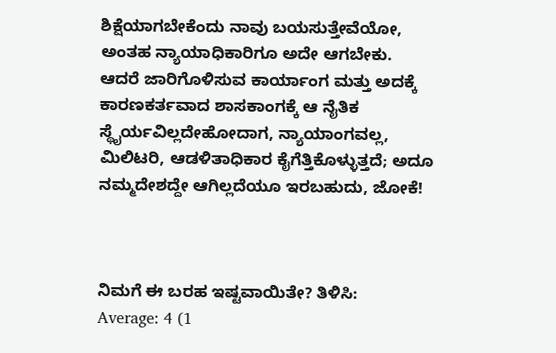ಶಿಕ್ಷೆಯಾಗಬೇಕೆಂದು ನಾವು ಬಯಸುತ್ತೇವೆಯೋ, ಅಂತಹ ನ್ಯಾಯಾಧಿಕಾರಿಗೂ ಅದೇ ಆಗಬೇಕು. ಆದರೆ ಜಾರಿಗೊಳಿಸುವ ಕಾರ್ಯಾಂಗ ಮತ್ತು ಅದಕ್ಕೆ ಕಾರಣಕರ್ತವಾದ ಶಾಸಕಾಂಗಕ್ಕೆ ಆ ನೈತಿಕ ಸ್ಥೈರ್ಯವಿಲ್ಲದೇಹೋದಾಗ, ನ್ಯಾಯಾಂಗವಲ್ಲ, ಮಿಲಿಟರಿ, ಆಡಳಿತಾಧಿಕಾರ ಕೈಗೆತ್ತಿಕೊಳ್ಳುತ್ತದೆ; ಅದೂ ನಮ್ಮದೇಶದ್ದೇ ಆಗಿಲ್ಲದೆಯೂ ಇರಬಹುದು, ಜೋಕೆ!



ನಿಮಗೆ ಈ ಬರಹ ಇಷ್ಟವಾಯಿತೇ? ತಿಳಿಸಿ:
Average: 4 (1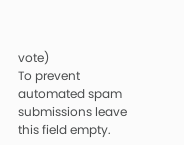vote)
To prevent automated spam submissions leave this field empty.